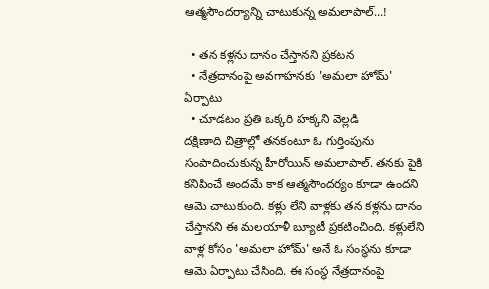ఆత్మసౌందర్యాన్ని చాటుకున్న అమలాపాల్...!

  • తన కళ్లను దానం చేస్తానని ప్రకటన
  • నేత్రదానంపై అవగాహనకు 'అమలా హోమ్' ఏర్పాటు
  • చూడటం ప్రతి ఒక్కరి హక్కని వెల్లడి
దక్షిణాది చిత్రాల్లో తనకంటూ ఓ గుర్తింపును సంపాదించుకున్న హీరోయిన్ అమలాపాల్. తనకు పైకి కనిపించే అందమే కాక ఆత్మసౌందర్యం కూడా ఉందని ఆమె చాటుకుంది. కళ్లు లేని వాళ్లకు తన కళ్లను దానం చేస్తానని ఈ మలయాళీ బ్యూటీ ప్రకటించింది. కళ్లులేని వాళ్ల కోసం 'అమలా హోమ్' అనే ఓ సంస్థను కూడా ఆమె ఏర్పాటు చేసింది. ఈ సంస్థ నేత్రదానంపై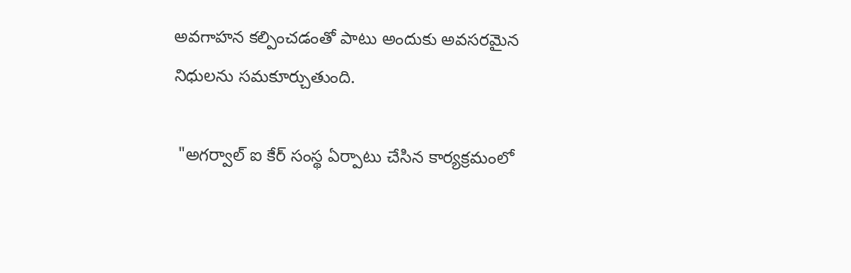అవగాహన కల్పించడంతో పాటు అందుకు అవసరమైన నిధులను సమకూర్చుతుంది.

 "అగర్వాల్ ఐ కేర్ సంస్థ ఏర్పాటు చేసిన కార్యక్రమంలో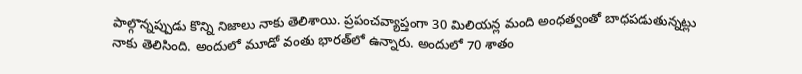పాల్గొన్నప్పుడు కొన్ని నిజాలు నాకు తెలిశాయి. ప్రపంచవ్యాప్తంగా 30 మిలియన్ల మంది అంధత్వంతో బాధపడుతున్నట్లు నాకు తెలిసింది. అందులో మూడో వంతు భారత్‌లో ఉన్నారు. అందులో 70 శాతం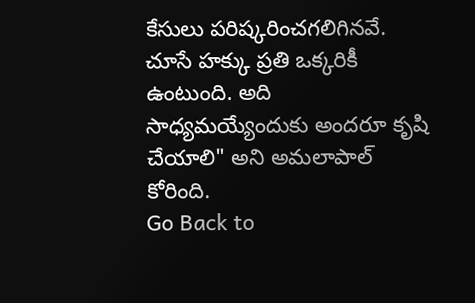కేసులు పరిష్కరించగలిగినవే. చూసే హక్కు ప్రతి ఒక్కరికీ ఉంటుంది. అది సాధ్యమయ్యేందుకు అందరూ కృషి చేయాలి" అని అమలాపాల్ కోరింది.
Go Back to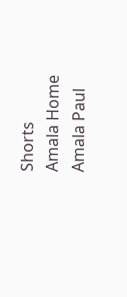Shorts
Amala Home
Amala Paul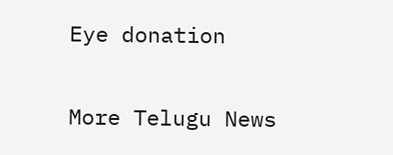Eye donation

More Telugu News